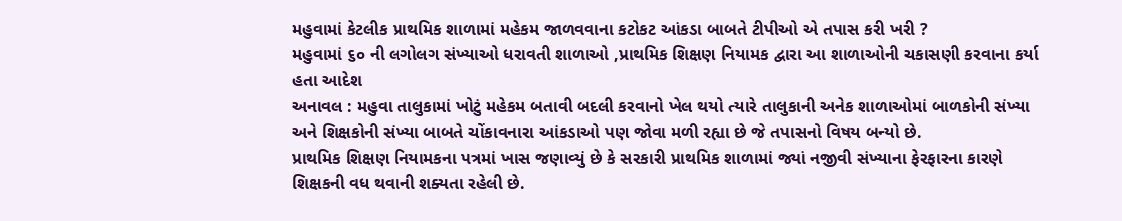મહુવામાં કેટલીક પ્રાથમિક શાળામાં મહેકમ જાળવવાના કટોકટ આંકડા બાબતે ટીપીઓ એ તપાસ કરી ખરી ?
મહુવામાં ૬૦ ની લગોલગ સંખ્યાઓ ધરાવતી શાળાઓ ,પ્રાથમિક શિક્ષણ નિયામક દ્વારા આ શાળાઓની ચકાસણી કરવાના કર્યા હતા આદેશ
અનાવલ : મહુવા તાલુકામાં ખોટું મહેકમ બતાવી બદલી કરવાનો ખેલ થયો ત્યારે તાલુકાની અનેક શાળાઓમાં બાળકોની સંખ્યા અને શિક્ષકોની સંખ્યા બાબતે ચોંકાવનારા આંકડાઓ પણ જોવા મળી રહ્યા છે જે તપાસનો વિષય બન્યો છે.
પ્રાથમિક શિક્ષણ નિયામકના પત્રમાં ખાસ જણાવ્યું છે કે સરકારી પ્રાથમિક શાળામાં જ્યાં નજીવી સંખ્યાના ફેરફારના કારણે શિક્ષકની વધ થવાની શક્યતા રહેલી છે.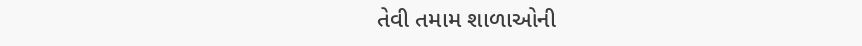તેવી તમામ શાળાઓની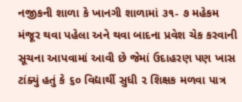નજીકની શાળા કે ખાનગી શાળામાં ૩૧- ૭ મહેકમ મંજૂર થવા પહેલા અને થવા બાદના પ્રવેશ ચેક કરવાની સૂચના આપવામાં આવી છે જેમાં ઉદાહરણ પણ ખાસ ટાંક્યું હતું કે ૬૦ વિદ્યાર્થી સુધી ૨ શિક્ષક મળવા પાત્ર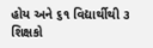હોય અને ૬૧ વિદ્યાર્થીથી ૩ શિક્ષકો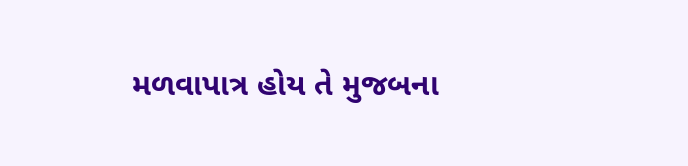મળવાપાત્ર હોય તે મુજબના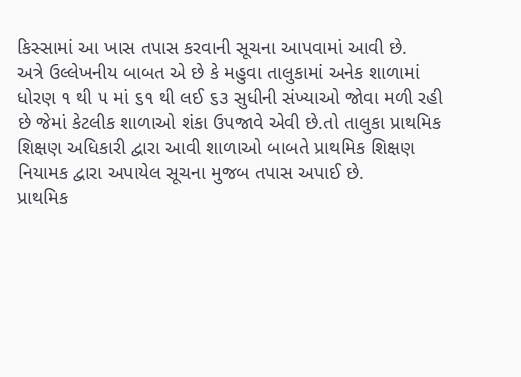કિસ્સામાં આ ખાસ તપાસ કરવાની સૂચના આપવામાં આવી છે.
અત્રે ઉલ્લેખનીય બાબત એ છે કે મહુવા તાલુકામાં અનેક શાળામાં ધોરણ ૧ થી ૫ માં ૬૧ થી લઈ ૬૩ સુધીની સંખ્યાઓ જોવા મળી રહી છે જેમાં કેટલીક શાળાઓ શંકા ઉપજાવે એવી છે.તો તાલુકા પ્રાથમિક શિક્ષણ અધિકારી દ્વારા આવી શાળાઓ બાબતે પ્રાથમિક શિક્ષણ નિયામક દ્વારા અપાયેલ સૂચના મુજબ તપાસ અપાઈ છે.
પ્રાથમિક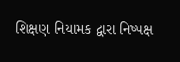શિક્ષણ નિયામક દ્વારા નિષ્પક્ષ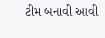ટીમ બનાવી આવી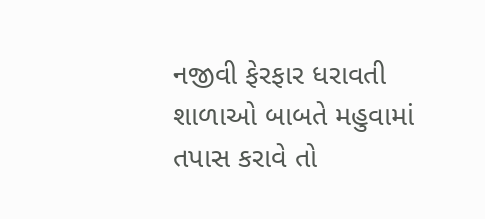નજીવી ફેરફાર ધરાવતી શાળાઓ બાબતે મહુવામાં તપાસ કરાવે તો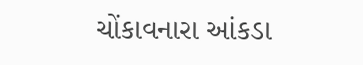ચોંકાવનારા આંકડા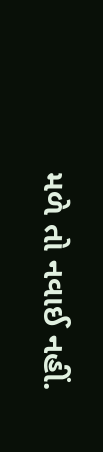મળે તો નવાઈ નહીં.